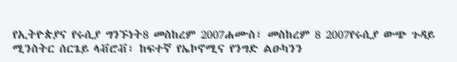የኢትዮጵያና የሩሲያ ግንኙነት8 መስከረም 2007ሐሙስ፣ መስከረም 8 2007የሩሲያ ውጭ ጉዳይ ሚንስትር ሰርጌይ ላቭሮቭ፣ ከፍተኛ የኤኮኖሚና የንግድ ልዑካንን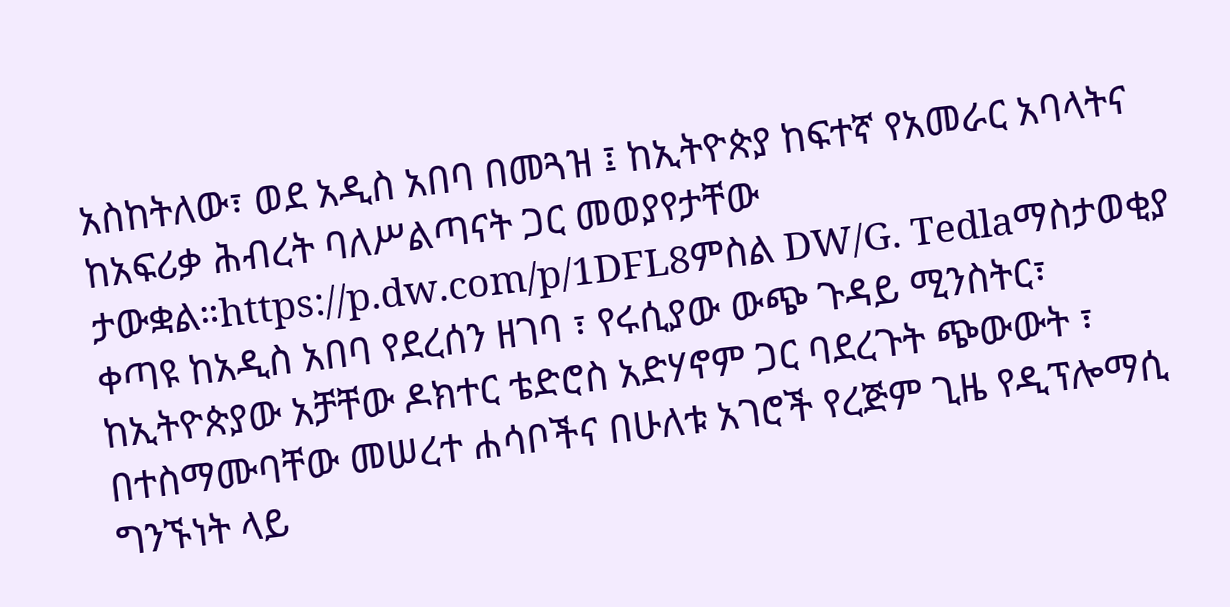አስከትለው፣ ወደ አዲስ አበባ በመጓዝ ፤ ከኢትዮጵያ ከፍተኛ የአመራር አባላትና ከአፍሪቃ ሕብረት ባለሥልጣናት ጋር መወያየታቸው ታውቋል።https://p.dw.com/p/1DFL8ምስል DW/G. Tedlaማስታወቂያ ቀጣዩ ከአዲስ አበባ የደረሰን ዘገባ ፣ የሩሲያው ውጭ ጉዳይ ሚንስትር፣ ከኢትዮጵያው አቻቸው ዶክተር ቴድሮስ አድሃኖም ጋር ባደረጉት ጭውውት ፣ በተስማሙባቸው መሠረተ ሐሳቦችና በሁለቱ አገሮች የረጅም ጊዜ የዲፕሎማሲ ግንኙነት ላይ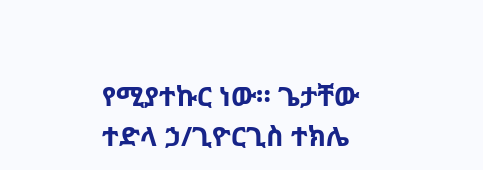የሚያተኩር ነው። ጌታቸው ተድላ ኃ/ጊዮርጊስ ተክሌ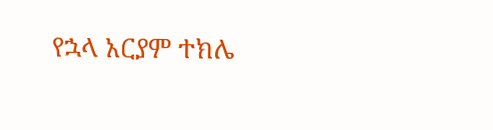የኋላ አርያም ተክሌ